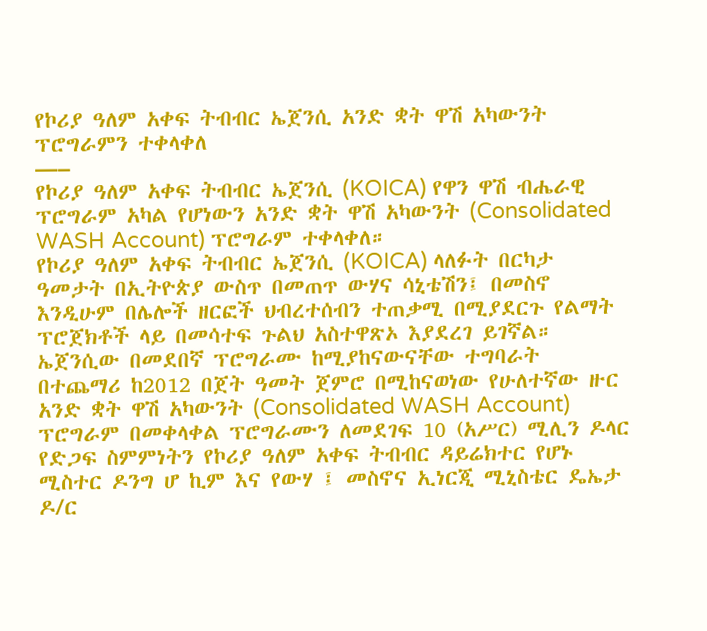የኮሪያ ዓለም አቀፍ ትብብር ኤጀንሲ አንድ ቋት ዋሽ አካውንት ፕሮግራምን ተቀላቀለ
—–
የኮሪያ ዓለም አቀፍ ትብብር ኤጀንሲ (KOICA) የዋን ዋሽ ብሔራዊ ፕሮግራም አካል የሆነውን አንድ ቋት ዋሽ አካውንት (Consolidated WASH Account) ፕሮግራም ተቀላቀለ።
የኮሪያ ዓለም አቀፍ ትብብር ኤጀንሲ (KOICA) ላለፉት በርካታ ዓመታት በኢትዮጵያ ውስጥ በመጠጥ ውሃና ሳኒቴሽን፤ በመስኖ እንዲሁም በሌሎች ዘርፎች ህብረተሰብን ተጠቃሚ በሚያደርጉ የልማት ፕሮጀክቶች ላይ በመሳተፍ ጉልህ አስተዋጽኦ እያደረገ ይገኛል።
ኤጀንሲው በመደበኛ ፕሮግራሙ ከሚያከናውናቸው ተግባራት በተጨማሪ ከ2012 በጀት ዓመት ጀምሮ በሚከናወነው የሁለተኛው ዙር አንድ ቋት ዋሽ አካውንት (Consolidated WASH Account) ፕሮግራም በመቀላቀል ፕሮግራሙን ለመደገፍ 10 (አሥር) ሚሊን ዶላር የድጋፍ ስምምነትን የኮሪያ ዓለም አቀፍ ትብብር ዳይሬክተር የሆኑ ሚስተር ዶንግ ሆ ኪም እና የውሃ ፤ መስኖና ኢነርጂ ሚኒስቴር ዴኤታ ዶ/ር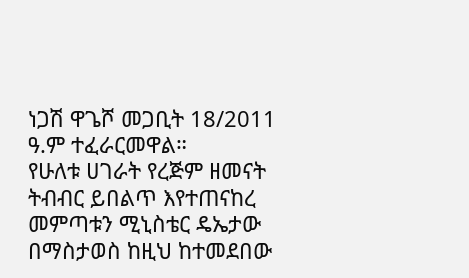ነጋሽ ዋጌሾ መጋቢት 18/2011 ዓ.ም ተፈራርመዋል።
የሁለቱ ሀገራት የረጅም ዘመናት ትብብር ይበልጥ እየተጠናከረ መምጣቱን ሚኒስቴር ዴኤታው በማስታወስ ከዚህ ከተመደበው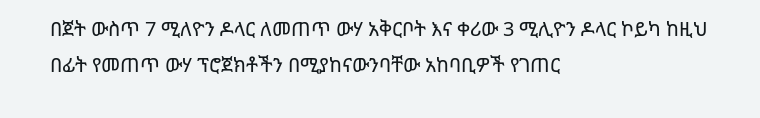በጀት ውስጥ 7 ሚለዮን ዶላር ለመጠጥ ውሃ አቅርቦት እና ቀሪው 3 ሚሊዮን ዶላር ኮይካ ከዚህ በፊት የመጠጥ ውሃ ፕሮጀክቶችን በሚያከናውንባቸው አከባቢዎች የገጠር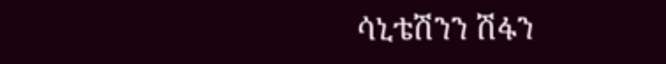ሳኒቴሽንን ሽፋን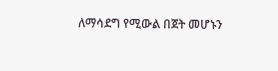ለማሳደግ የሚውል በጀት መሆኑን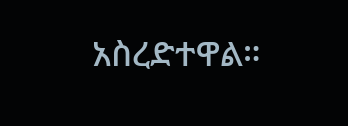አስረድተዋል።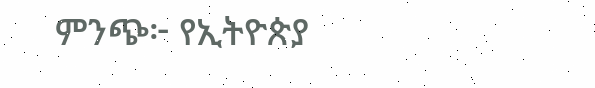ምንጭ፦ የኢትዮጵያ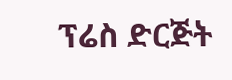ፕሬስ ድርጅት